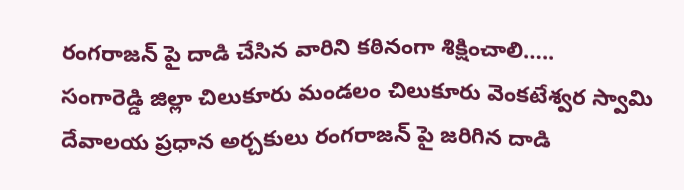రంగరాజన్ పై దాడి చేసిన వారిని కఠినంగా శిక్షించాలి…..
సంగారెడ్డి జిల్లా చిలుకూరు మండలం చిలుకూరు వెంకటేశ్వర స్వామి దేవాలయ ప్రధాన అర్చకులు రంగరాజన్ పై జరిగిన దాడి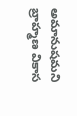అమానుషమని బ్రాహ్మణ వికాస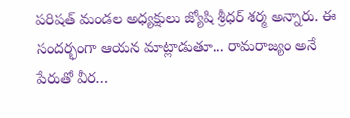పరిషత్ మండల అధ్యక్షులు జ్యోషి శ్రీధర్ శర్మ అన్నారు. ఈ సందర్భంగా ఆయన మాట్లాడుతూ... రామరాజ్యం అనే పేరుతో వీర…